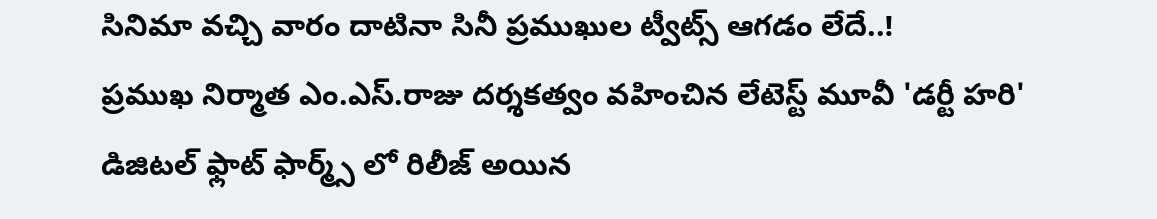సినిమా వచ్చి వారం దాటినా సినీ ప్రముఖుల ట్వీట్స్ ఆగడం లేదే..!
ప్రముఖ నిర్మాత ఎం.ఎస్.రాజు దర్శకత్వం వహించిన లేటెస్ట్ మూవీ 'డర్టీ హరి' డిజిటల్ ఫ్లాట్ ఫార్మ్స్ లో రిలీజ్ అయిన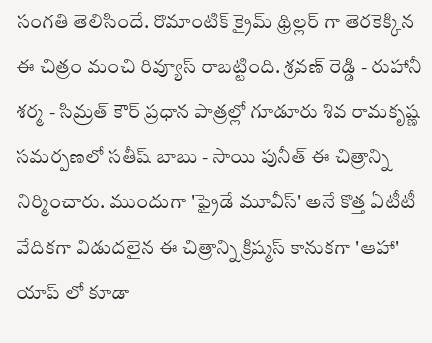సంగతి తెలిసిందే. రొమాంటిక్ క్రైమ్ థ్రిల్లర్ గా తెరకెక్కిన ఈ చిత్రం మంచి రివ్యూస్ రాబట్టింది. శ్రవణ్ రెడ్డి - రుహానీ శర్మ - సిమ్రత్ కౌర్ ప్రధాన పాత్రల్లో గూడూరు శివ రామకృష్ణ సమర్పణలో సతీష్ బాబు - సాయి పునీత్ ఈ చిత్రాన్ని నిర్మించారు. ముందుగా 'ఫ్రైడే మూవీస్' అనే కొత్త ఏటీటీ వేదికగా విడుదలైన ఈ చిత్రాన్ని క్రిష్మస్ కానుకగా 'ఆహా' యాప్ లో కూడా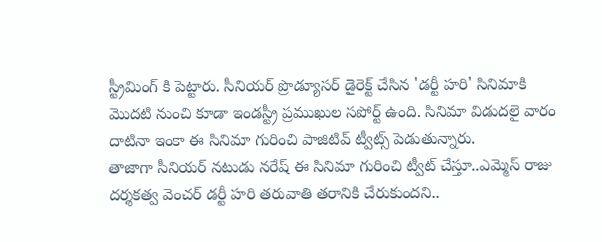స్ట్రీమింగ్ కి పెట్టారు. సీనియర్ ప్రొడ్యూసర్ డైరెక్ట్ చేసిన 'డర్టీ హరి' సినిమాకి మొదటి నుంచి కూడా ఇండస్ట్రీ ప్రముఖుల సపోర్ట్ ఉంది. సినిమా విడుదలై వారం దాటినా ఇంకా ఈ సినిమా గురించి పాజిటివ్ ట్వీట్స్ పెడుతున్నారు.
తాజాగా సీనియర్ నటుడు నరేష్ ఈ సినిమా గురించి ట్వీట్ చేస్తూ..ఎమ్మెస్ రాజు దర్శకత్వ వెంచర్ డర్టీ హరి తరువాతి తరానికి చేరుకుందని..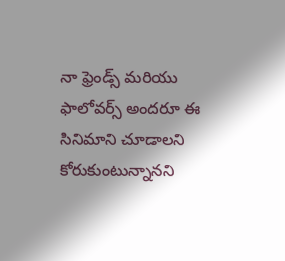నా ఫ్రెండ్స్ మరియు ఫాలోవర్స్ అందరూ ఈ సినిమాని చూడాలని కోరుకుంటున్నానని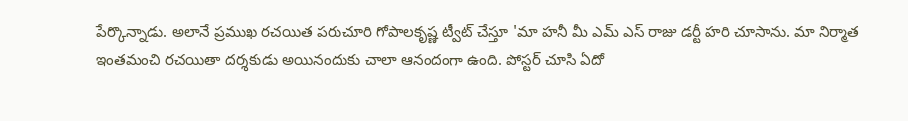పేర్కొన్నాడు. అలానే ప్రముఖ రచయిత పరుచూరి గోపాలకృష్ణ ట్వీట్ చేస్తూ 'మా హనీ మీ ఎమ్ ఎస్ రాజు డర్టీ హరి చూసాను. మా నిర్మాత ఇంతమంచి రచయితా దర్శకుడు అయినందుకు చాలా ఆనందంగా ఉంది. పోస్టర్ చూసి ఏదో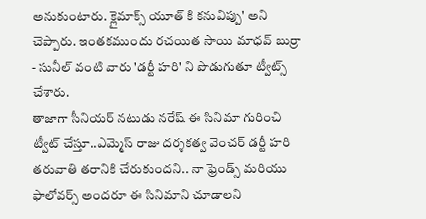అనుకుంటారు. క్లైమాక్స్ యూత్ కి కనువిప్పు' అని చెప్పారు. ఇంతకముందు రచయిత సాయి మాధవ్ బుర్రా - సునీల్ వంటి వారు 'డర్టీ హరి' ని పొడుగుతూ ట్వీట్స్ చేశారు.
తాజాగా సీనియర్ నటుడు నరేష్ ఈ సినిమా గురించి ట్వీట్ చేస్తూ..ఎమ్మెస్ రాజు దర్శకత్వ వెంచర్ డర్టీ హరి తరువాతి తరానికి చేరుకుందని.. నా ఫ్రెండ్స్ మరియు ఫాలోవర్స్ అందరూ ఈ సినిమాని చూడాలని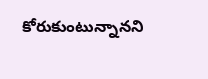కోరుకుంటున్నానని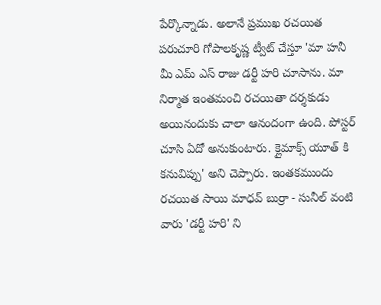పేర్కొన్నాడు. అలానే ప్రముఖ రచయిత పరుచూరి గోపాలకృష్ణ ట్వీట్ చేస్తూ 'మా హనీ మీ ఎమ్ ఎస్ రాజు డర్టీ హరి చూసాను. మా నిర్మాత ఇంతమంచి రచయితా దర్శకుడు అయినందుకు చాలా ఆనందంగా ఉంది. పోస్టర్ చూసి ఏదో అనుకుంటారు. క్లైమాక్స్ యూత్ కి కనువిప్పు' అని చెప్పారు. ఇంతకముందు రచయిత సాయి మాధవ్ బుర్రా - సునీల్ వంటి వారు 'డర్టీ హరి' ని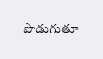పొడుగుతూ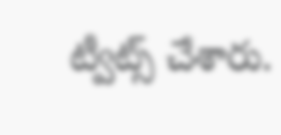ట్వీట్స్ చేశారు.